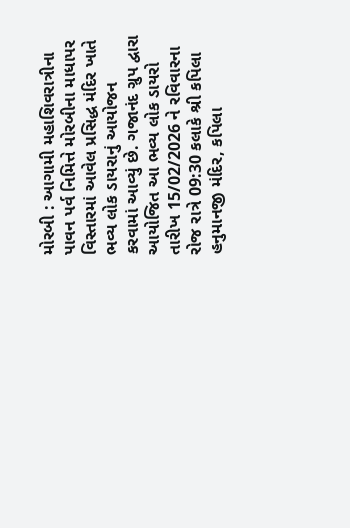મોરબી : આગામી મહાશિવરાત્રીના પાવન પર્વ નિમિત્તે મોરબીના માધાપર વિસ્તારમાં આવેલ પ્રસિદ્ધ મંદિર ખાતે ભવ્ય લોક ડાયરાનું આયોજન કરવામાં આવ્યું છે. ગજાનંદ ગ્રુપ દ્વારા આયોજિત આ ભવ્ય લોક ડાયરો તારીખ 15/02/2026 ને રવિવારના રોજ રાત્રે 09:30 કલાકે શ્રી કપિલા હનુમાનજી મંદિર, કપિલા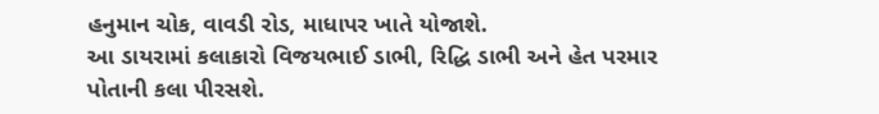હનુમાન ચોક, વાવડી રોડ, માધાપર ખાતે યોજાશે.
આ ડાયરામાં કલાકારો વિજયભાઈ ડાભી, રિદ્ધિ ડાભી અને હેત પરમાર પોતાની કલા પીરસશે.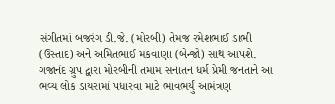સંગીતમાં બજરંગ ડી.જે. (મોરબી) તેમજ રમેશભાઈ ડાભી (ઉસ્તાદ) અને અમિતભાઈ મકવાણા (બેન્જો) સાથ આપશે. ગજાનંદ ગ્રુપ દ્વારા મોરબીની તમામ સનાતન ધર્મ પ્રેમી જનતાને આ ભવ્ય લોક ડાયરામાં પધારવા માટે ભાવભર્યું આમંત્રણ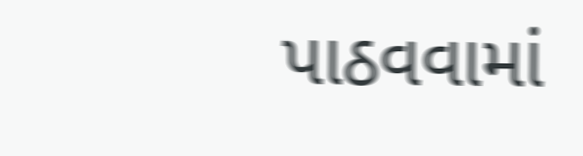પાઠવવામાં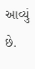આવ્યું છે.